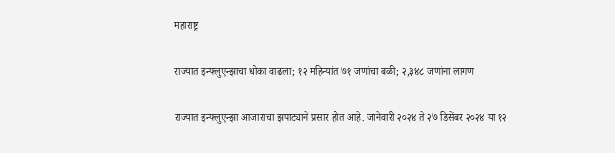महाराष्ट्र

राज्यात इन्फ्लुएन्झाचा धोका वाढला; १२ महिन्यांत ७१ जणांचा बळी; २,३४८ जणांना लागण

राज्यात इन्फ्लुएन्झा आजाराचा झपाट्याने प्रसार होत आहे. जानेवारी २०२४ ते २७ डिसेंबर २०२४ या १२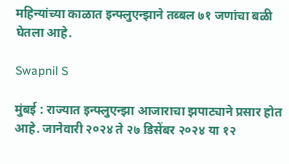महिन्यांच्या काळात इन्फ्लुएन्झाने तब्बल ७१ जणांचा बळी घेतला आहे.

Swapnil S

मुंबई : राज्यात इन्फ्लुएन्झा आजाराचा झपाट्याने प्रसार होत आहे. जानेवारी २०२४ ते २७ डिसेंबर २०२४ या १२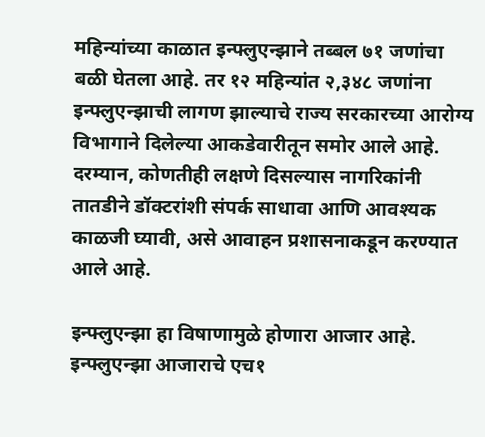महिन्यांच्या काळात इन्फ्लुएन्झाने तब्बल ७१ जणांचा बळी घेतला आहे. तर १२ महिन्यांत २,३४८ जणांना इन्फ्लुएन्झाची लागण झाल्याचे राज्य सरकारच्या आरोग्य विभागाने दिलेल्या आकडेवारीतून समोर आले आहे. दरम्यान, कोणतीही लक्षणे दिसल्यास नागरिकांनी तातडीने डॉक्टरांशी संपर्क साधावा आणि आवश्यक काळजी घ्यावी, असे आवाहन प्रशासनाकडून करण्यात आले आहे.

इन्फ्लुएन्झा हा विषाणामुळे होणारा आजार आहे. इन्फ्लुएन्झा आजाराचे एच१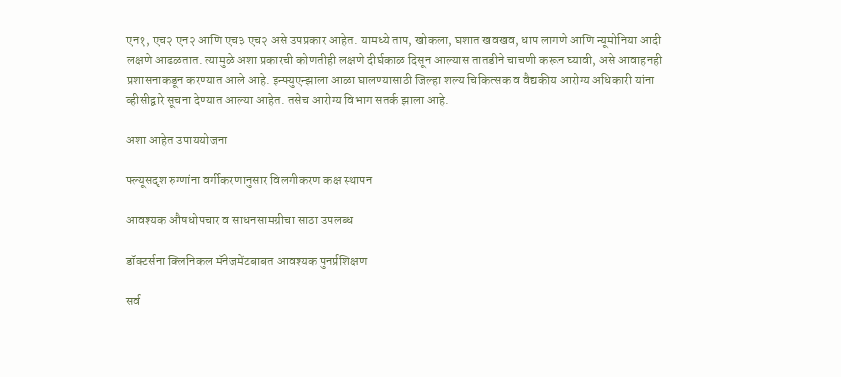एन१, एच२ एन२ आणि एच३ एच२ असे उपप्रकार आहेत. यामध्ये ताप, खोकला, घशात खवखव, धाप लागणे आणि न्यूमोनिया आदी लक्षणे आढळतात. त्यामुळे अशा प्रकारची कोणतीही लक्षणे दीर्घकाळ दिसून आल्यास तातडीने चाचणी करून घ्यावी, असे आवाहनही प्रशासनाकडून करण्यात आले आहे. इन्फ्युएन्झाला आळा घालण्यासाठी जिल्हा शल्य चिकित्सक व वैद्यकीय आरोग्य अधिकारी यांना व्हीसीद्वारे सूचना देण्यात आल्या आहेत. तसेच आरोग्य विभाग सतर्क झाला आहे.

अशा आहेत उपाययोजना

फ्ल्यूसदृश रुग्णांना वर्गीकरणानुसार विलगीकरण कक्ष स्थापन

आवश्यक औषधोपचार व साधनसामग्रीचा साठा उपलब्ध

डॉक्टर्सना क्लिनिकल मॅनेजमेंटबाबत आवश्यक पुनर्प्रशिक्षण

सर्व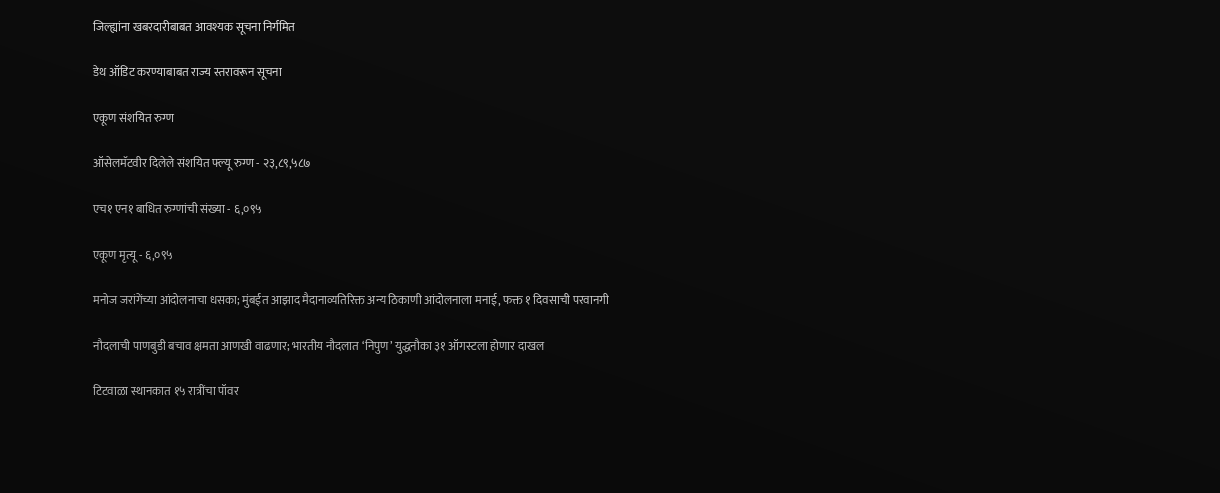जिल्ह्यांना खबरदारीबाबत आवश्यक सूचना निर्गमित

डेथ ऑडिट करण्याबाबत राज्य स्तरावरून सूचना

एकूण संशयित रुग्ण

ऑसेलमॅटवीर दिलेले संशयित फ्ल्यू रुग्ण - २३,८९,५८७

एच१ एन१ बाधित रुग्णांची संख्या - ६,०९५

एकूण मृत्यू - ६,०९५

मनोज जरांगेंच्या आंदोलनाचा धसका; मुंबईत आझाद मैदानाव्यतिरिक्त अन्य ठिकाणी आंदोलनाला मनाई, फक्त १ दिवसाची परवानगी

नौदलाची पाणबुडी बचाव क्षमता आणखी वाढणार; भारतीय नौदलात ‘निपुण’ युद्धनौका ३१ ऑगस्टला होणार दाखल

टिटवाळा स्थानकात १५ रात्रींचा पॉवर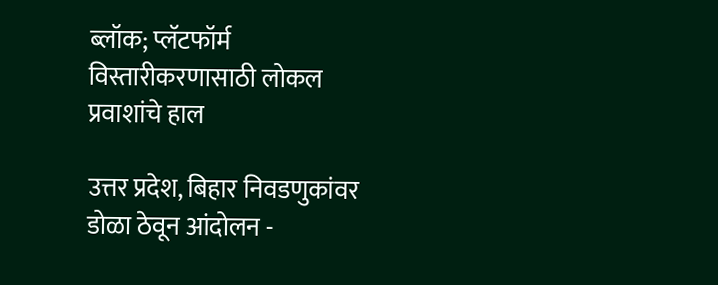ब्लॉक; प्लॅटफॉर्म विस्तारीकरणासाठी लोकल प्रवाशांचे हाल

उत्तर प्रदेश, बिहार निवडणुकांवर डोळा ठेवून आंदोलन -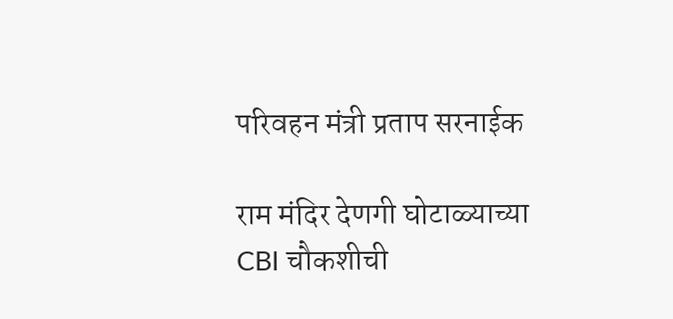परिवहन मंत्री प्रताप सरनाईक

राम मंदिर देणगी घोटाळ्याच्या CBI चौकशीची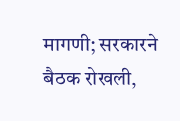मागणी; सरकारने बैठक रोखली,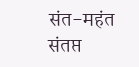संत-महंत संतप्त